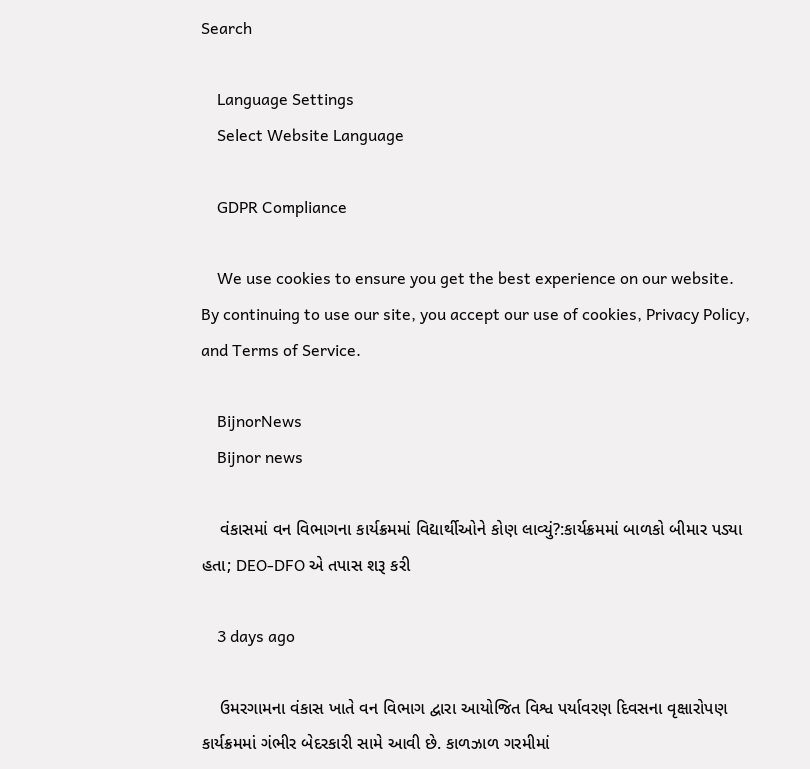Search

    Language Settings
    Select Website Language

    GDPR Compliance

    We use cookies to ensure you get the best experience on our website. By continuing to use our site, you accept our use of cookies, Privacy Policy, and Terms of Service.

    BijnorNews
    Bijnor news

    વંકાસમાં વન વિભાગના કાર્યક્રમમાં વિદ્યાર્થીઓને કોણ લાવ્યું?:કાર્યક્રમમાં બાળકો બીમાર પડ્યા હતા; DEO-DFO એ તપાસ શરૂ કરી

    3 days ago

    ઉમરગામના વંકાસ ખાતે વન વિભાગ દ્વારા આયોજિત વિશ્વ પર્યાવરણ દિવસના વૃક્ષારોપણ કાર્યક્રમમાં ગંભીર બેદરકારી સામે આવી છે. કાળઝાળ ગરમીમાં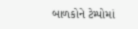બાળકોને ટેમ્પોમાં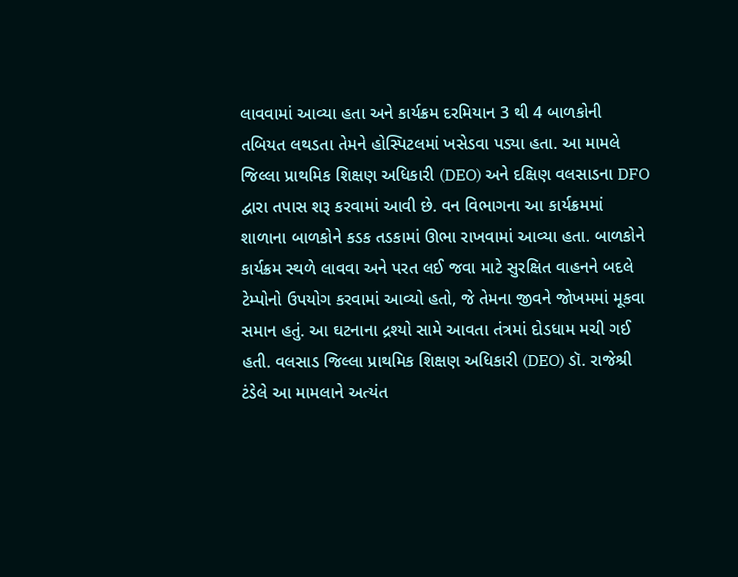લાવવામાં આવ્યા હતા અને કાર્યક્રમ દરમિયાન 3 થી 4 બાળકોની તબિયત લથડતા તેમને હોસ્પિટલમાં ખસેડવા પડ્યા હતા. આ મામલે જિલ્લા પ્રાથમિક શિક્ષણ અધિકારી (DEO) અને દક્ષિણ વલસાડના DFO દ્વારા તપાસ શરૂ કરવામાં આવી છે. વન વિભાગના આ કાર્યક્રમમાં શાળાના બાળકોને કડક તડકામાં ઊભા રાખવામાં આવ્યા હતા. બાળકોને કાર્યક્રમ સ્થળે લાવવા અને પરત લઈ જવા માટે સુરક્ષિત વાહનને બદલે ટેમ્પોનો ઉપયોગ કરવામાં આવ્યો હતો, જે તેમના જીવને જોખમમાં મૂકવા સમાન હતું. આ ઘટનાના દ્રશ્યો સામે આવતા તંત્રમાં દોડધામ મચી ગઈ હતી. વલસાડ જિલ્લા પ્રાથમિક શિક્ષણ અધિકારી (DEO) ડૉ. રાજેશ્રી ટંડેલે આ મામલાને અત્યંત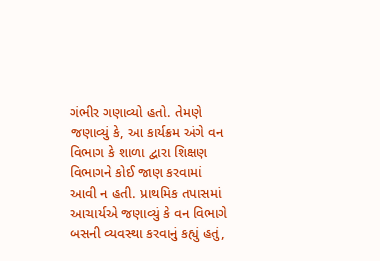ગંભીર ગણાવ્યો હતો. તેમણે જણાવ્યું કે, આ કાર્યક્રમ અંગે વન વિભાગ કે શાળા દ્વારા શિક્ષણ વિભાગને કોઈ જાણ કરવામાં આવી ન હતી. પ્રાથમિક તપાસમાં આચાર્યએ જણાવ્યું કે વન વિભાગે બસની વ્યવસ્થા કરવાનું કહ્યું હતું,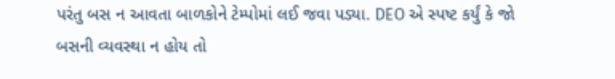પરંતુ બસ ન આવતા બાળકોને ટેમ્પોમાં લઈ જવા પડ્યા. DEO એ સ્પષ્ટ કર્યું કે જો બસની વ્યવસ્થા ન હોય તો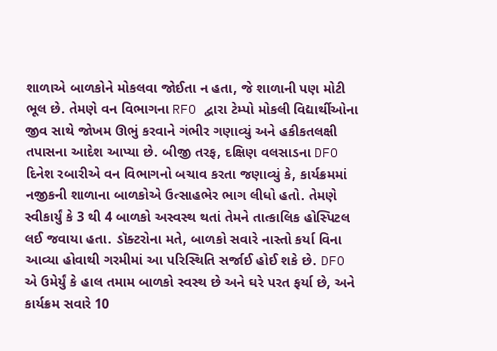શાળાએ બાળકોને મોકલવા જોઈતા ન હતા, જે શાળાની પણ મોટી ભૂલ છે. તેમણે વન વિભાગના RFO દ્વારા ટેમ્પો મોકલી વિદ્યાર્થીઓના જીવ સાથે જોખમ ઊભું કરવાને ગંભીર ગણાવ્યું અને હકીકતલક્ષી તપાસના આદેશ આપ્યા છે. બીજી તરફ, દક્ષિણ વલસાડના DFO દિનેશ રબારીએ વન વિભાગનો બચાવ કરતા જણાવ્યું કે, કાર્યક્રમમાં નજીકની શાળાના બાળકોએ ઉત્સાહભેર ભાગ લીધો હતો. તેમણે સ્વીકાર્યું કે 3 થી 4 બાળકો અસ્વસ્થ થતાં તેમને તાત્કાલિક હોસ્પિટલ લઈ જવાયા હતા. ડૉક્ટરોના મતે, બાળકો સવારે નાસ્તો કર્યા વિના આવ્યા હોવાથી ગરમીમાં આ પરિસ્થિતિ સર્જાઈ હોઈ શકે છે. DFO એ ઉમેર્યું કે હાલ તમામ બાળકો સ્વસ્થ છે અને ઘરે પરત ફર્યા છે, અને કાર્યક્રમ સવારે 10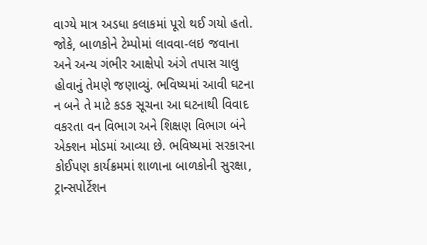વાગ્યે માત્ર અડધા કલાકમાં પૂરો થઈ ગયો હતો. જોકે, બાળકોને ટેમ્પોમાં લાવવા-લઇ જવાના અને અન્ય ગંભીર આક્ષેપો અંગે તપાસ ચાલુ હોવાનું તેમણે જણાવ્યું. ભવિષ્યમાં આવી ઘટના ન બને તે માટે કડક સૂચના આ ઘટનાથી વિવાદ વકરતા વન વિભાગ અને શિક્ષણ વિભાગ બંને એક્શન મોડમાં આવ્યા છે. ભવિષ્યમાં સરકારના કોઈપણ કાર્યક્રમમાં શાળાના બાળકોની સુરક્ષા, ટ્રાન્સપોર્ટેશન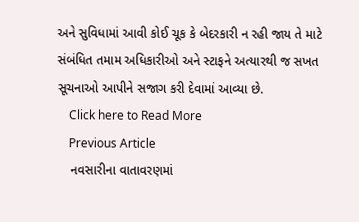અને સુવિધામાં આવી કોઈ ચૂક કે બેદરકારી ન રહી જાય તે માટે સંબંધિત તમામ અધિકારીઓ અને સ્ટાફને અત્યારથી જ સખત સૂચનાઓ આપીને સજાગ કરી દેવામાં આવ્યા છે.
    Click here to Read More
    Previous Article
    નવસારીના વાતાવરણમાં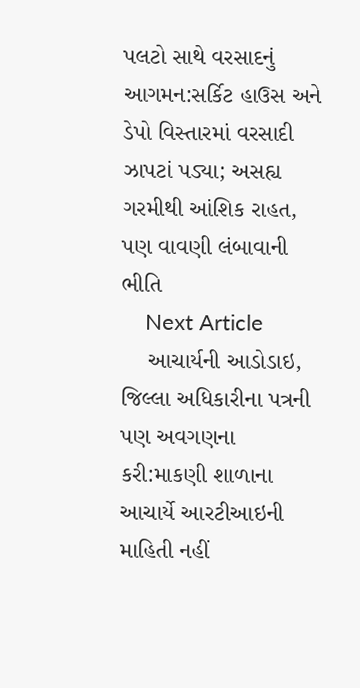પલટો સાથે વરસાદનું આગમન:સર્કિટ હાઉસ અને ડેપો વિસ્તારમાં વરસાદી ઝાપટાં પડ્યા; અસહ્ય ગરમીથી આંશિક રાહત, પણ વાવણી લંબાવાની ભીતિ
    Next Article
    આચાર્યની આડોડાઇ, જિલ્લા અધિકારીના પત્રની પણ અવગણના કરી:માકણી શાળાના આચાર્યે આરટીઆઇની માહિતી નહીં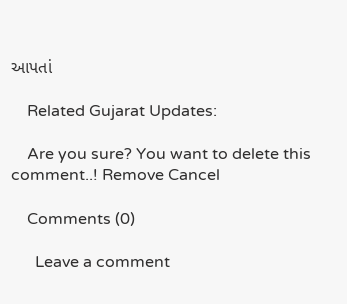આપતાં

    Related Gujarat Updates:

    Are you sure? You want to delete this comment..! Remove Cancel

    Comments (0)

      Leave a comment